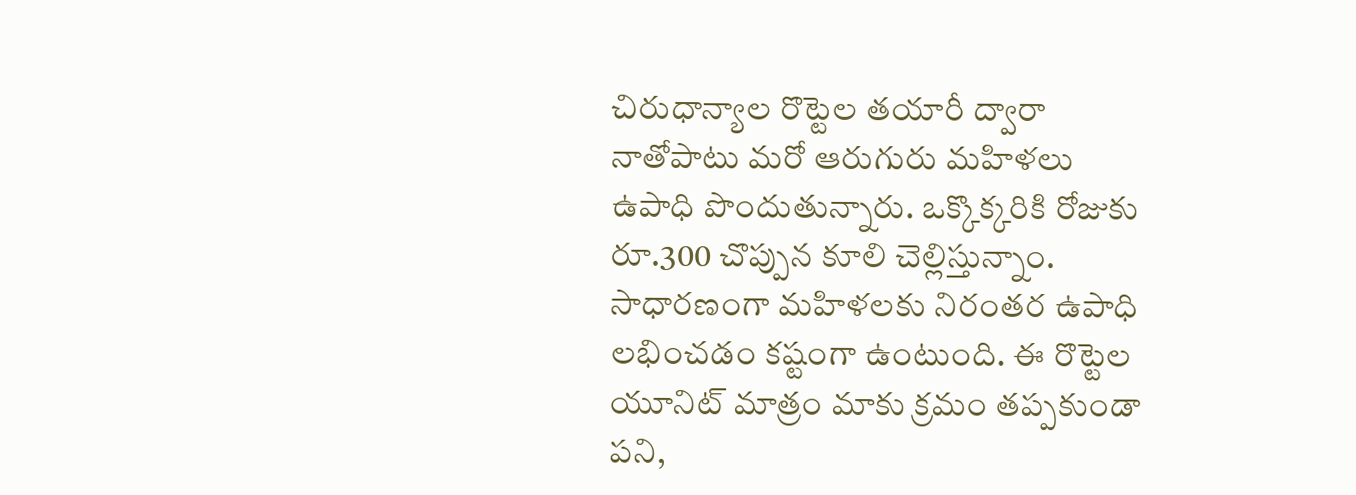చిరుధాన్యాల రొట్టెల తయారీ ద్వారా నాతోపాటు మరో ఆరుగురు మహిళలు ఉపాధి పొందుతున్నారు. ఒక్కొక్కరికి రోజుకు రూ.300 చొప్పున కూలి చెల్లిస్తున్నాం. సాధారణంగా మహిళలకు నిరంతర ఉపాధి లభించడం కష్టంగా ఉంటుంది. ఈ రొట్టెల యూనిట్ మాత్రం మాకు క్రమం తప్పకుండా పని,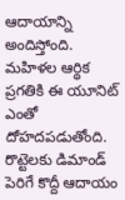ఆదాయాన్ని అందిస్తోంది. మహిళల ఆర్థిక ప్రగతికి ఈ యూనిట్ ఎంతో దోహదపడుతోంది. రొట్టెలకు డిమాండ్ పెరిగే కొద్దీ ఆదాయం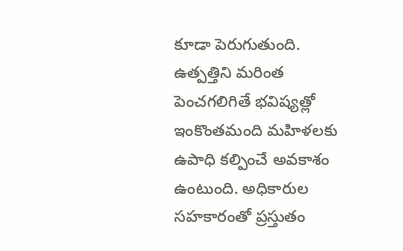కూడా పెరుగుతుంది. ఉత్పత్తిని మరింత పెంచగలిగితే భవిష్యత్లో ఇంకొంతమంది మహిళలకు ఉపాధి కల్పించే అవకాశం ఉంటుంది. అధికారుల సహకారంతో ప్రస్తుతం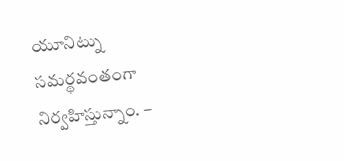యూనిట్ను సమర్థవంతంగా నిర్వహిస్తున్నాం. –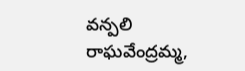వన్పలి రాఘవేంద్రమ్మ,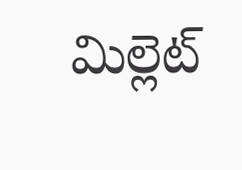మిల్లెట్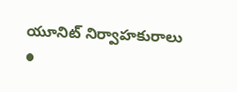యూనిట్ నిర్వాహకురాలు
●